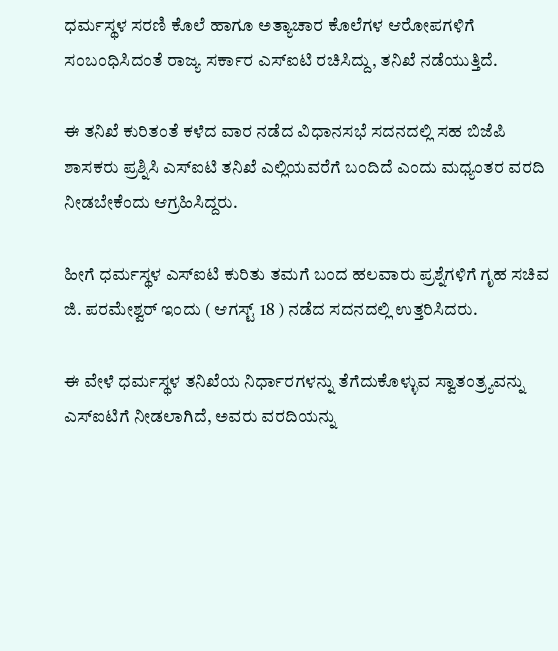ಧರ್ಮಸ್ಥಳ ಸರಣಿ ಕೊಲೆ ಹಾಗೂ ಅತ್ಯಾಚಾರ ಕೊಲೆಗಳ ಆರೋಪಗಳಿಗೆ ಸಂಬಂಧಿಸಿದಂತೆ ರಾಜ್ಯ ಸರ್ಕಾರ ಎಸ್‌ಐಟಿ ರಚಿಸಿದ್ದು, ತನಿಖೆ ನಡೆಯುತ್ತಿದೆ.

ಈ ತನಿಖೆ ಕುರಿತಂತೆ ಕಳೆದ ವಾರ ನಡೆದ ವಿಧಾನಸಭೆ ಸದನದಲ್ಲಿ ಸಹ ಬಿಜೆಪಿ ಶಾಸಕರು ಪ್ರಶ್ನಿಸಿ ಎಸ್‌ಐಟಿ ತನಿಖೆ ಎಲ್ಲಿಯವರೆಗೆ ಬಂದಿದೆ ಎಂದು ಮಧ್ಯಂತರ ವರದಿ ನೀಡಬೇಕೆಂದು ಆಗ್ರಹಿಸಿದ್ದರು.

ಹೀಗೆ ಧರ್ಮಸ್ಥಳ ಎಸ್‌ಐಟಿ ಕುರಿತು ತಮಗೆ ಬಂದ ಹಲವಾರು ಪ್ರಶ್ನೆಗಳಿಗೆ ಗೃಹ ಸಚಿವ ಜಿ. ಪರಮೇಶ್ವರ್‌ ಇಂದು ( ಆಗಸ್ಟ್‌ 18 ) ನಡೆದ ಸದನದಲ್ಲಿ ಉತ್ತರಿಸಿದರು.

ಈ ವೇಳೆ ಧರ್ಮಸ್ಥಳ ತನಿಖೆಯ ನಿರ್ಧಾರಗಳನ್ನು ತೆಗೆದುಕೊಳ್ಳುವ ಸ್ವಾತಂತ್ರ್ಯವನ್ನು ಎಸ್‌ಐಟಿಗೆ ನೀಡಲಾಗಿದೆ, ಅವರು ವರದಿಯನ್ನು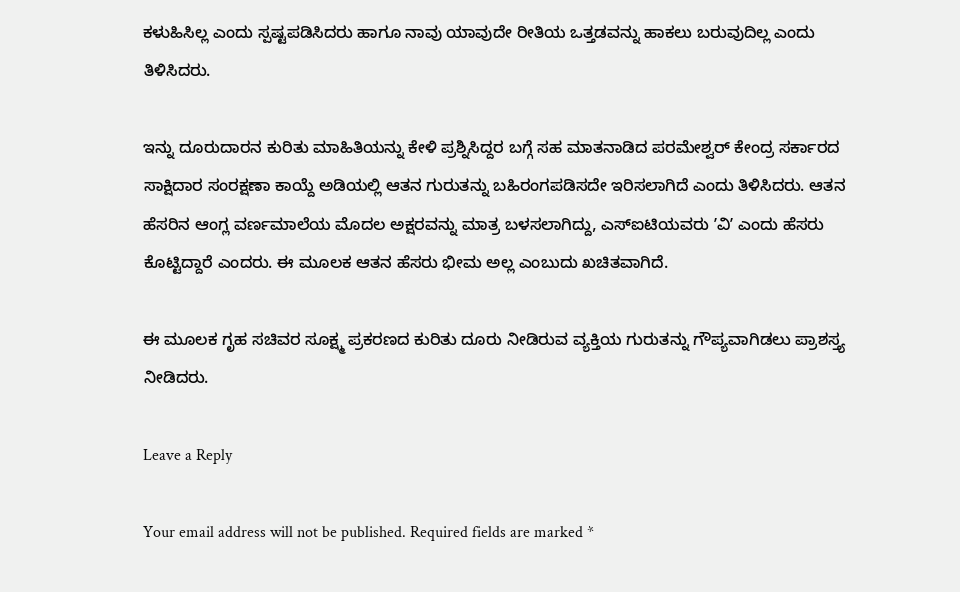ಕಳುಹಿಸಿಲ್ಲ ಎಂದು ಸ್ಪಷ್ಟಪಡಿಸಿದರು ಹಾಗೂ ನಾವು ಯಾವುದೇ ರೀತಿಯ ಒತ್ತಡವನ್ನು ಹಾಕಲು ಬರುವುದಿಲ್ಲ ಎಂದು ತಿಳಿಸಿದರು.

ಇನ್ನು ದೂರುದಾರನ ಕುರಿತು ಮಾಹಿತಿಯನ್ನು ಕೇಳಿ ಪ್ರಶ್ನಿಸಿದ್ದರ ಬಗ್ಗೆ ಸಹ ಮಾತನಾಡಿದ ಪರಮೇಶ್ವರ್‌ ಕೇಂದ್ರ ಸರ್ಕಾರದ ಸಾಕ್ಷಿದಾರ ಸಂರಕ್ಷಣಾ ಕಾಯ್ದೆ ಅಡಿಯಲ್ಲಿ ಆತನ ಗುರುತನ್ನು ಬಹಿರಂಗಪಡಿಸದೇ ಇರಿಸಲಾಗಿದೆ ಎಂದು ತಿಳಿಸಿದರು. ಆತನ ಹೆಸರಿನ ಆಂಗ್ಲ ವರ್ಣಮಾಲೆಯ ಮೊದಲ ಅಕ್ಷರವನ್ನು ಮಾತ್ರ ಬಳಸಲಾಗಿದ್ದು, ಎಸ್‌ಐಟಿಯವರು ʼವಿʼ ಎಂದು ಹೆಸರು ಕೊಟ್ಟಿದ್ದಾರೆ ಎಂದರು. ಈ ಮೂಲಕ ಆತನ ಹೆಸರು ಭೀಮ ಅಲ್ಲ ಎಂಬುದು ಖಚಿತವಾಗಿದೆ.

ಈ ಮೂಲಕ ಗೃಹ ಸಚಿವರ ಸೂಕ್ಷ್ಮ ಪ್ರಕರಣದ ಕುರಿತು ದೂರು ನೀಡಿರುವ ವ್ಯಕ್ತಿಯ ಗುರುತನ್ನು ಗೌಪ್ಯವಾಗಿಡಲು ಪ್ರಾಶಸ್ತ್ಯ ನೀಡಿದರು.

Leave a Reply

Your email address will not be published. Required fields are marked *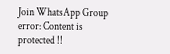Join WhatsApp Group
error: Content is protected !!